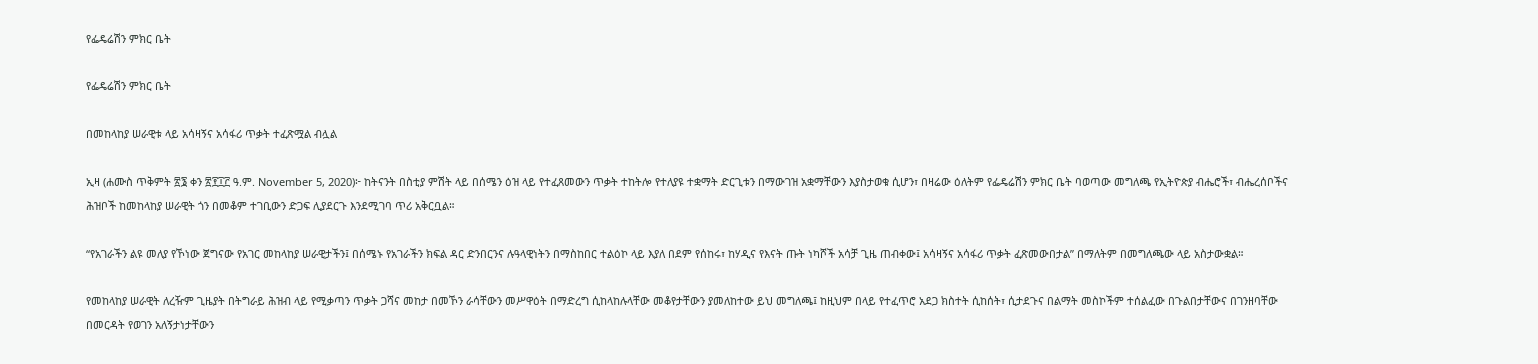የፌዴሬሽን ምክር ቤት

የፌዴሬሽን ምክር ቤት

በመከላከያ ሠራዊቱ ላይ አሳዛኝና አሳፋሪ ጥቃት ተፈጽሟል ብሏል

ኢዛ (ሐሙስ ጥቅምት ፳፮ ቀን ፳፻፲፫ ዓ.ም. November 5, 2020)፦ ከትናንት በስቲያ ምሽት ላይ በሰሜን ዕዝ ላይ የተፈጸመውን ጥቃት ተከትሎ የተለያዩ ተቋማት ድርጊቱን በማውገዝ አቋማቸውን እያስታወቁ ሲሆን፣ በዛሬው ዕለትም የፌዴሬሽን ምክር ቤት ባወጣው መግለጫ የኢትዮጵያ ብሔሮች፣ ብሔረሰቦችና ሕዝቦች ከመከላከያ ሠራዊት ጎን በመቆም ተገቢውን ድጋፍ ሊያደርጉ እንደሚገባ ጥሪ አቅርቧል።

“የአገራችን ልዩ መለያ የኾነው ጀግናው የአገር መከላከያ ሠራዊታችን፤ በሰሜኑ የአገራችን ክፍል ዳር ድንበርንና ሉዓላዊነትን በማስከበር ተልዕኮ ላይ እያለ በደም የሰከሩ፣ ከሃዲና የእናት ጡት ነካሾች አሳቻ ጊዜ ጠብቀው፤ አሳዛኝና አሳፋሪ ጥቃት ፈጽመውበታል” በማለትም በመግለጫው ላይ አስታውቋል።

የመከላከያ ሠራዊት ለረዥም ጊዜያት በትግራይ ሕዝብ ላይ የሚቃጣን ጥቃት ጋሻና መከታ በመኾን ራሳቸውን መሥዋዕት በማድረግ ሲከላከሉላቸው መቆየታቸውን ያመለከተው ይህ መግለጫ፤ ከዚህም በላይ የተፈጥሮ አደጋ ክስተት ሲከሰት፣ ሲታደጉና በልማት መስኮችም ተሰልፈው በጉልበታቸውና በገንዘባቸው በመርዳት የወገን አለኝታነታቸውን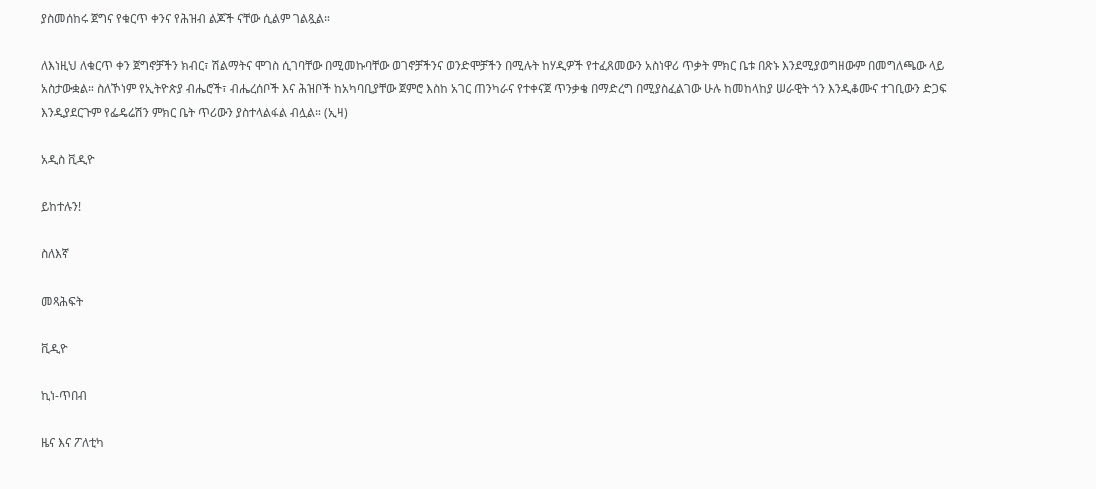ያስመሰከሩ ጀግና የቁርጥ ቀንና የሕዝብ ልጆች ናቸው ሲልም ገልጿል።

ለእነዚህ ለቁርጥ ቀን ጀግኖቻችን ክብር፣ ሽልማትና ሞገስ ሲገባቸው በሚመኩባቸው ወገኖቻችንና ወንድሞቻችን በሚሉት ከሃዲዎች የተፈጸመውን አስነዋሪ ጥቃት ምክር ቤቱ በጽኑ እንደሚያወግዘውም በመግለጫው ላይ አስታውቋል። ስለኾነም የኢትዮጵያ ብሔሮች፣ ብሔረሰቦች እና ሕዝቦች ከአካባቢያቸው ጀምሮ እስከ አገር ጠንካራና የተቀናጀ ጥንቃቄ በማድረግ በሚያስፈልገው ሁሉ ከመከላከያ ሠራዊት ጎን እንዲቆሙና ተገቢውን ድጋፍ እንዲያደርጉም የፌዴሬሽን ምክር ቤት ጥሪውን ያስተላልፋል ብሏል። (ኢዛ)

አዲስ ቪዲዮ

ይከተሉን!

ስለእኛ

መጻሕፍት

ቪዲዮ

ኪነ-ጥበብ

ዜና እና ፖለቲካ